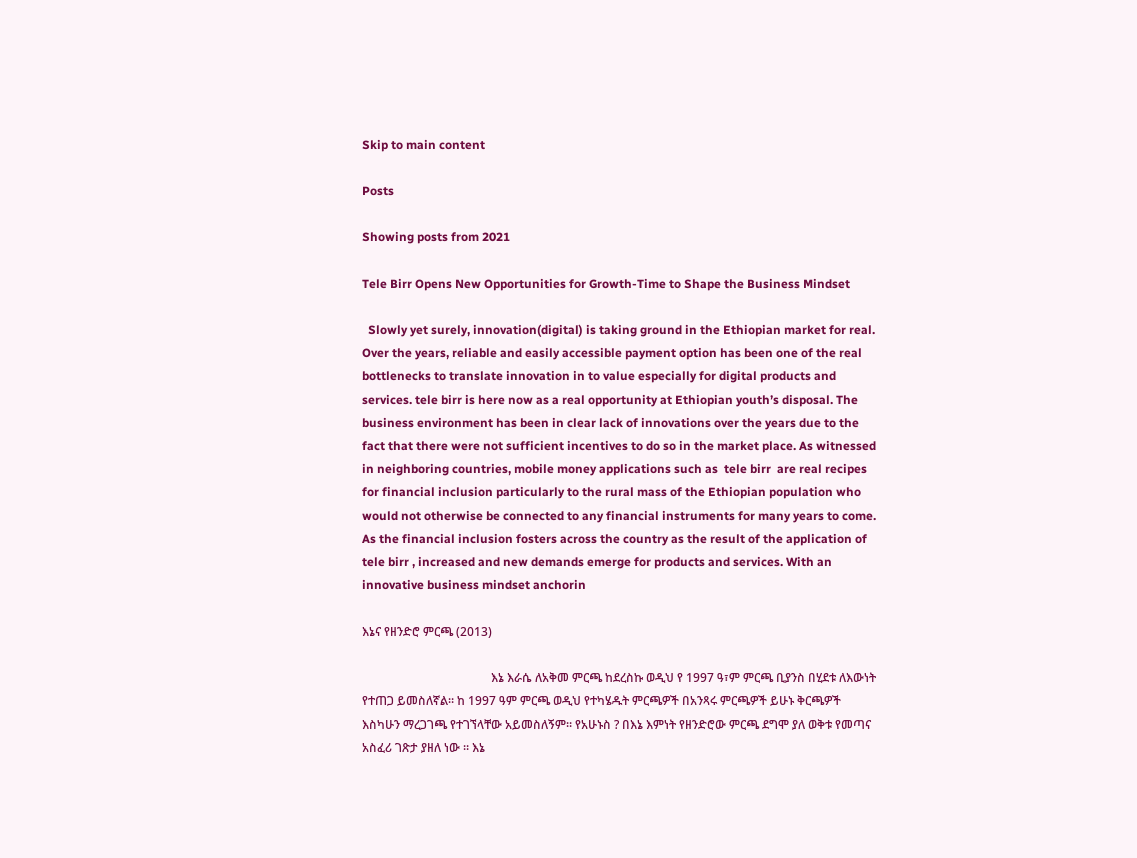Skip to main content

Posts

Showing posts from 2021

Tele Birr Opens New Opportunities for Growth-Time to Shape the Business Mindset

  Slowly yet surely, innovation(digital) is taking ground in the Ethiopian market for real. Over the years, reliable and easily accessible payment option has been one of the real bottlenecks to translate innovation in to value especially for digital products and services. tele birr is here now as a real opportunity at Ethiopian youth’s disposal. The business environment has been in clear lack of innovations over the years due to the fact that there were not sufficient incentives to do so in the market place. As witnessed in neighboring countries, mobile money applications such as  tele birr  are real recipes for financial inclusion particularly to the rural mass of the Ethiopian population who would not otherwise be connected to any financial instruments for many years to come. As the financial inclusion fosters across the country as the result of the application of tele birr , increased and new demands emerge for products and services. With an innovative business mindset anchorin

እኔና የዘንድሮ ምርጫ (2013)

                                           እኔ እራሴ ለአቅመ ምርጫ ከደረስኩ ወዲህ የ 1997 ዓ፣ም ምርጫ ቢያንስ በሂደቱ ለእውነት የተጠጋ ይመስለኛል። ከ 1997 ዓም ምርጫ ወዲህ የተካሄዱት ምርጫዎች በአንጻሩ ምርጫዎች ይሁኑ ቅርጫዎች እስካሁን ማረጋገጫ የተገኘላቸው አይመስለኝም። የአሁኑስ ? በእኔ እምነት የዘንድሮው ምርጫ ደግሞ ያለ ወቅቱ የመጣና አስፈሪ ገጽታ ያዘለ ነው ። እኔ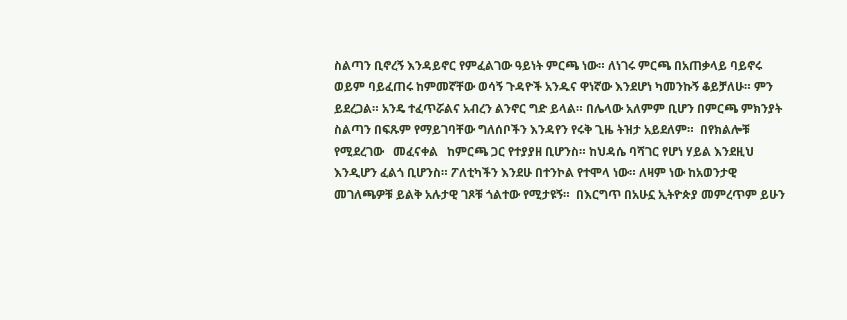ስልጣን ቢኖረኝ እንዳይኖር የምፈልገው ዓይነት ምርጫ ነው። ለነገሩ ምርጫ በአጠቃላይ ባይኖሩ ወይም ባይፈጠሩ ከምመኛቸው ወሳኝ ጉዳዮች አንዱና ዋነኛው እንደሆነ ካመንኩኝ ቆይቻለሁ። ምን ይደረጋል። አንዴ ተፈጥሯልና አብረን ልንኖር ግድ ይላል። በሌላው አለምም ቢሆን በምርጫ ምክንያት ስልጣን በፍጹም የማይገባቸው ግለሰቦችን እንዳየን የሩቅ ጊዜ ትዝታ አይደለም።  በየክልሎቹ   የሚደረገው   መፈናቀል   ከምርጫ ጋር የተያያዘ ቢሆንስ። ከህዳሴ ባሻገር የሆነ ሃይል እንደዚህ እንዲሆን ፈልጎ ቢሆንስ። ፖለቲካችን እንደሁ በተንኮል የተሞላ ነው። ለዛም ነው ከአወንታዊ መገለጫዎቹ ይልቅ አሉታዊ ገጾቹ ጎልተው የሚታዩኝ።  በእርግጥ በአሁኗ ኢትዮጵያ መምረጥም ይሁን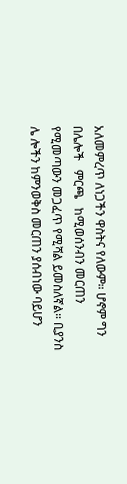አለመምረጥ ለነጋችን ዋስትና የለውም። ሆኖም ግን በሌሎች   ምርጫ   ከሚወሰንብን መርጠን የሚመጣውን መጋፈጥ የሚሻል ይመስለኛል። ቢያንስ  ሌ ሎችን ከምንወቅስ መርጠን ያሰብነው ባይሆን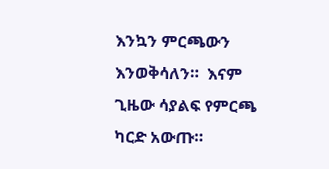እንኳን ምርጫውን እንወቅሳለን።  እናም ጊዜው ሳያልፍ የምርጫ ካርድ አውጡ።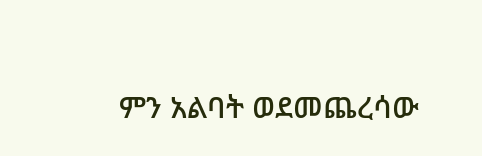ምን አልባት ወደመጨረሳው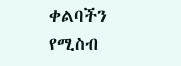ቀልባችን የሚስብ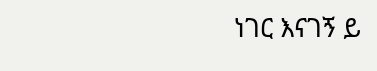ነገር እናገኝ ይ